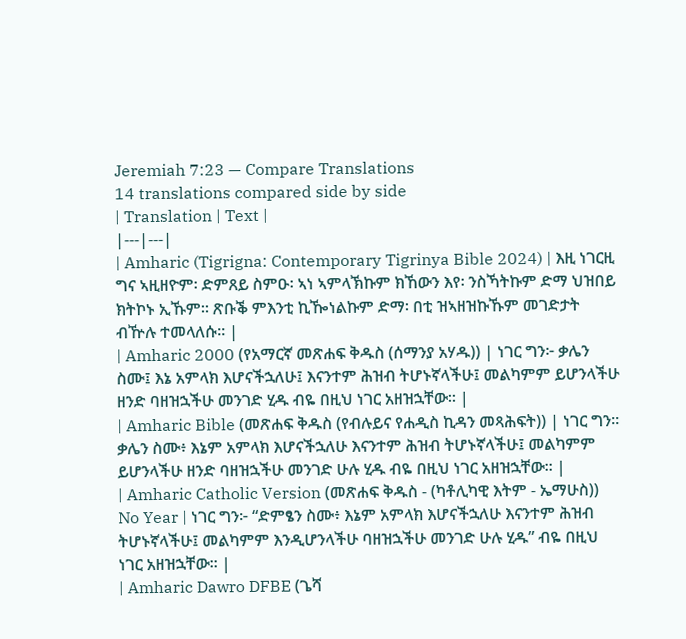Jeremiah 7:23 — Compare Translations
14 translations compared side by side
| Translation | Text |
|---|---|
| Amharic (Tigrigna: Contemporary Tigrinya Bible 2024) | እዚ ነገርዚ ግና ኣዚዘዮም፡ ድምጸይ ስምዑ፡ ኣነ ኣምላኽኩም ክኸውን እየ፡ ንስኻትኩም ድማ ህዝበይ ክትኮኑ ኢኹም። ጽቡቕ ምእንቲ ኪዀነልኩም ድማ፡ በቲ ዝኣዘዝኩኹም መገድታት ብዅሉ ተመላለሱ። |
| Amharic 2000 (የአማርኛ መጽሐፍ ቅዱስ (ሰማንያ አሃዱ)) | ነገር ግን፦ ቃሌን ስሙ፤ እኔ አምላክ እሆናችኋለሁ፤ እናንተም ሕዝብ ትሆኑኛላችሁ፤ መልካምም ይሆንላችሁ ዘንድ ባዘዝኋችሁ መንገድ ሂዱ ብዬ በዚህ ነገር አዘዝኋቸው። |
| Amharic Bible (መጽሐፍ ቅዱስ (የብሉይና የሐዲስ ኪዳን መጻሕፍት)) | ነገር ግን። ቃሌን ስሙ፥ እኔም አምላክ እሆናችኋለሁ እናንተም ሕዝብ ትሆኑኛላችሁ፤ መልካምም ይሆንላችሁ ዘንድ ባዘዝኋችሁ መንገድ ሁሉ ሂዱ ብዬ በዚህ ነገር አዘዝኋቸው። |
| Amharic Catholic Version (መጽሐፍ ቅዱስ - (ካቶሊካዊ እትም - ኤማሁስ)) No Year | ነገር ግን፦ “ድምፄን ስሙ፥ እኔም አምላክ እሆናችኋለሁ እናንተም ሕዝብ ትሆኑኛላችሁ፤ መልካምም እንዲሆንላችሁ ባዘዝኋችሁ መንገድ ሁሉ ሂዱ” ብዬ በዚህ ነገር አዘዝኋቸው። |
| Amharic Dawro DFBE (ጌሻ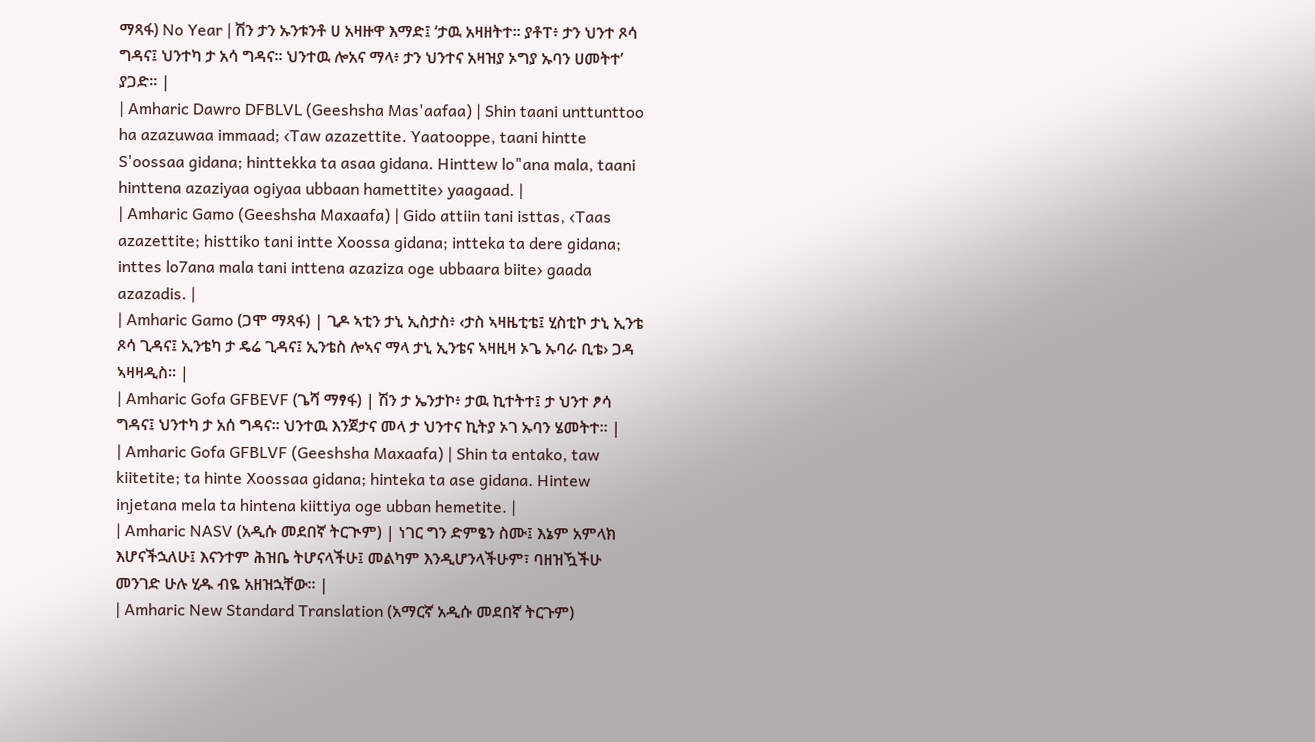ማጻፋ) No Year | ሽን ታን ኡንቱንቶ ሀ አዛዙዋ እማድ፤ ‘ታዉ አዛዘትተ። ያቶፐ፥ ታን ህንተ ጾሳ ግዳና፤ ህንተካ ታ አሳ ግዳና። ህንተዉ ሎአና ማላ፥ ታን ህንተና አዛዝያ ኦግያ ኡባን ሀመትተ’ ያጋድ። |
| Amharic Dawro DFBLVL (Geeshsha Mas'aafaa) | Shin taani unttunttoo ha azazuwaa immaad; ‹Taw azazettite. Yaatooppe, taani hintte S'oossaa gidana; hinttekka ta asaa gidana. Hinttew lo"ana mala, taani hinttena azaziyaa ogiyaa ubbaan hamettite› yaagaad. |
| Amharic Gamo (Geeshsha Maxaafa) | Gido attiin tani isttas, ‹Taas azazettite; histtiko tani intte Xoossa gidana; intteka ta dere gidana; inttes lo7ana mala tani inttena azaziza oge ubbaara biite› gaada azazadis. |
| Amharic Gamo (ጋሞ ማጻፋ) | ጊዶ ኣቲን ታኒ ኢስታስ፥ ‹ታስ ኣዛዜቲቴ፤ ሂስቲኮ ታኒ ኢንቴ ጾሳ ጊዳና፤ ኢንቴካ ታ ዴሬ ጊዳና፤ ኢንቴስ ሎኣና ማላ ታኒ ኢንቴና ኣዛዚዛ ኦጌ ኡባራ ቢቴ› ጋዳ ኣዛዛዲስ። |
| Amharic Gofa GFBEVF (ጌሻ ማፃፋ) | ሽን ታ ኤንታኮ፥ ታዉ ኪተትተ፤ ታ ህንተ ፆሳ ግዳና፤ ህንተካ ታ አሰ ግዳና። ህንተዉ እንጀታና መላ ታ ህንተና ኪትያ ኦገ ኡባን ሄመትተ። |
| Amharic Gofa GFBLVF (Geeshsha Maxaafa) | Shin ta entako, taw kiitetite; ta hinte Xoossaa gidana; hinteka ta ase gidana. Hintew injetana mela ta hintena kiittiya oge ubban hemetite. |
| Amharic NASV (አዲሱ መደበኛ ትርጒም) | ነገር ግን ድምፄን ስሙ፤ እኔም አምላክ እሆናችኋለሁ፤ እናንተም ሕዝቤ ትሆናላችሁ፤ መልካም እንዲሆንላችሁም፣ ባዘዝዃችሁ መንገድ ሁሉ ሂዱ ብዬ አዘዝኋቸው። |
| Amharic New Standard Translation (አማርኛ አዲሱ መደበኛ ትርጉም)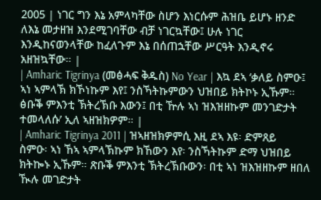2005 | ነገር ግን እኔ አምላካቸው ስሆን እነርሱም ሕዝቤ ይሆኑ ዘንድ ለእኔ መታዘዝ እንደሚገባቸው ብቻ ነገርኳቸው፤ ሁሉ ነገር እንዲከናወንላቸው ከፈለጉም እኔ በሰጠኋቸው ሥርዓት እንዲኖሩ አዘዝኳቸው። |
| Amharic Tigrinya (መፅሓፍ ቅዱስ) No Year | እኳ ደኣ ‘ቃለይ ስምዑ፤ ኣነ ኣምላኽ ክኾነኩም እየ፤ ንስኻትኩምውን ህዝበይ ክትኮኑ ኢኹም። ፅቡቕ ምእንቲ ኽትረኽቡ እውን፤ በቲ ዅሉ ኣነ ዝእዝዘኩም መንገድታት ተመላለሱ’ ኢለ ኣዘዝክዎም። |
| Amharic Tigrinya 2011 | ዝኣዘዝክዎምሲ እዚ ደኣ እዩ፡ ድምጸይ ስምዑ፡ ኣነ ኸኣ ኣምላኽኩም ክኸውን እየ፡ ንስኻትኩም ድማ ህዝበይ ክትኰኑ ኢኹም። ጽቡቕ ምእንቲ ኽትረኽቡውን፡ በቲ ኣነ ዝእዝዘኩም ዘበለ ዂሉ መገድታት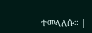ተመላለሱ። |